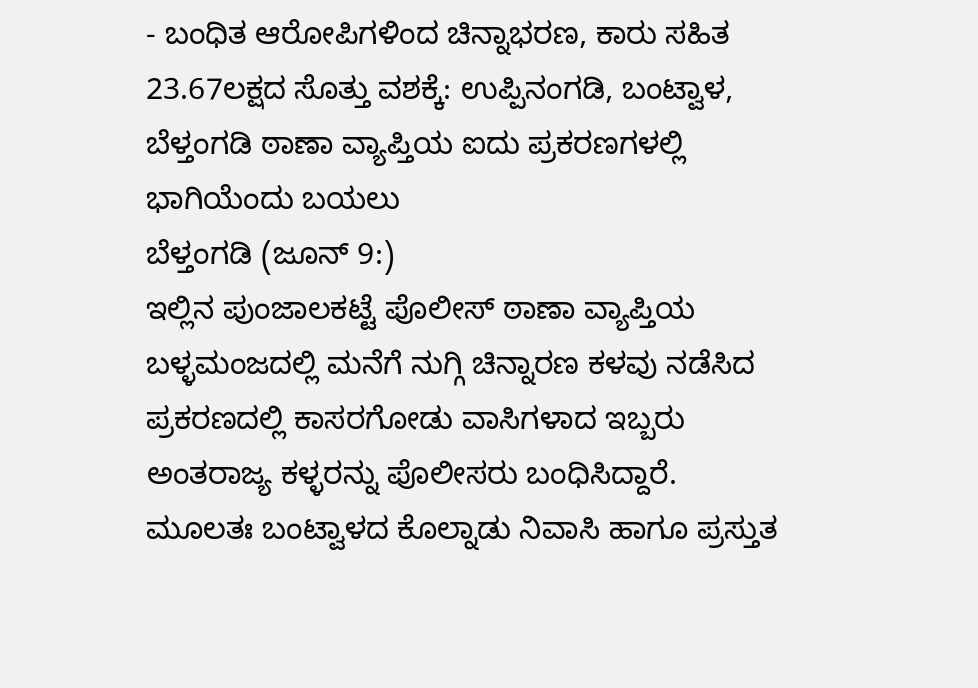- ಬಂಧಿತ ಆರೋಪಿಗಳಿಂದ ಚಿನ್ನಾಭರಣ, ಕಾರು ಸಹಿತ 23.67ಲಕ್ಷದ ಸೊತ್ತು ವಶಕ್ಕೆ: ಉಪ್ಪಿನಂಗಡಿ, ಬಂಟ್ವಾಳ, ಬೆಳ್ತಂಗಡಿ ಠಾಣಾ ವ್ಯಾಪ್ತಿಯ ಐದು ಪ್ರಕರಣಗಳಲ್ಲಿ ಭಾಗಿಯೆಂದು ಬಯಲು
ಬೆಳ್ತಂಗಡಿ (ಜೂನ್ 9:)
ಇಲ್ಲಿನ ಪುಂಜಾಲಕಟ್ಟೆ ಪೊಲೀಸ್ ಠಾಣಾ ವ್ಯಾಪ್ತಿಯ ಬಳ್ಳಮಂಜದಲ್ಲಿ ಮನೆಗೆ ನುಗ್ಗಿ ಚಿನ್ನಾರಣ ಕಳವು ನಡೆಸಿದ ಪ್ರಕರಣದಲ್ಲಿ ಕಾಸರಗೋಡು ವಾಸಿಗಳಾದ ಇಬ್ಬರು ಅಂತರಾಜ್ಯ ಕಳ್ಳರನ್ನು ಪೊಲೀಸರು ಬಂಧಿಸಿದ್ದಾರೆ.
ಮೂಲತಃ ಬಂಟ್ವಾಳದ ಕೊಲ್ನಾಡು ನಿವಾಸಿ ಹಾಗೂ ಪ್ರಸ್ತುತ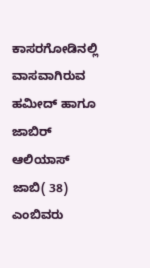ಕಾಸರಗೋಡಿನಲ್ಲಿ ವಾಸವಾಗಿರುವ ಹಮೀದ್ ಹಾಗೂ ಜಾಬಿರ್ ಆಲಿಯಾಸ್ ಜಾಬಿ( 38)
ಎಂಬಿವರು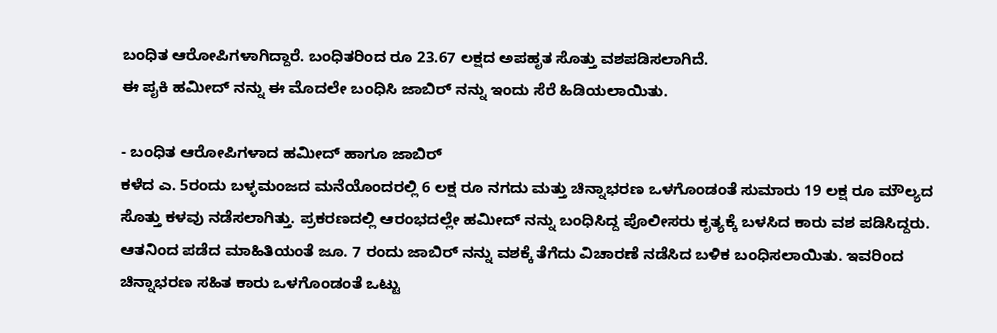ಬಂಧಿತ ಆರೋಪಿಗಳಾಗಿದ್ದಾರೆ. ಬಂಧಿತರಿಂದ ರೂ 23.67 ಲಕ್ಷದ ಅಪಹೃತ ಸೊತ್ತು ವಶಪಡಿಸಲಾಗಿದೆ.
ಈ ಪೖಕಿ ಹಮೀದ್ ನನ್ನು ಈ ಮೊದಲೇ ಬಂಧಿಸಿ ಜಾಬಿರ್ ನನ್ನು ಇಂದು ಸೆರೆ ಹಿಡಿಯಲಾಯಿತು.

- ಬಂಧಿತ ಆರೋಪಿಗಳಾದ ಹಮೀದ್ ಹಾಗೂ ಜಾಬಿರ್
ಕಳೆದ ಎ. 5ರಂದು ಬಳ್ಳಮಂಜದ ಮನೆಯೊಂದರಲ್ಲಿ 6 ಲಕ್ಷ ರೂ ನಗದು ಮತ್ತು ಚಿನ್ನಾಭರಣ ಒಳಗೊಂಡಂತೆ ಸುಮಾರು 19 ಲಕ್ಷ ರೂ ಮೌಲ್ಯದ ಸೊತ್ತು ಕಳವು ನಡೆಸಲಾಗಿತ್ತು. ಪ್ರಕರಣದಲ್ಲಿ ಆರಂಭದಲ್ಲೇ ಹಮೀದ್ ನನ್ನು ಬಂಧಿಸಿದ್ದ ಪೊಲೀಸರು ಕೃತ್ಯಕ್ಕೆ ಬಳಸಿದ ಕಾರು ವಶ ಪಡಿಸಿದ್ದರು.
ಆತನಿಂದ ಪಡೆದ ಮಾಹಿತಿಯಂತೆ ಜೂ. 7 ರಂದು ಜಾಬಿರ್ ನನ್ನು ವಶಕ್ಕೆ ತೆಗೆದು ವಿಚಾರಣೆ ನಡೆಸಿದ ಬಳಿಕ ಬಂಧಿಸಲಾಯಿತು. ಇವರಿಂದ ಚಿನ್ನಾಭರಣ ಸಹಿತ ಕಾರು ಒಳಗೊಂಡಂತೆ ಒಟ್ಟು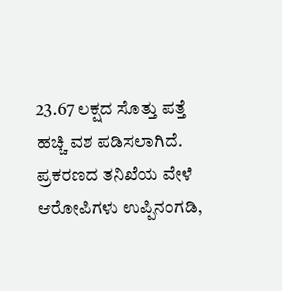23.67 ಲಕ್ಷದ ಸೊತ್ತು ಪತ್ತೆ ಹಚ್ಚಿ ವಶ ಪಡಿಸಲಾಗಿದೆ.
ಪ್ರಕರಣದ ತನಿಖೆಯ ವೇಳೆ ಆರೋಪಿಗಳು ಉಪ್ಪಿನಂಗಡಿ,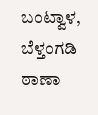ಬಂಟ್ವಾಳ, ಬೆಳ್ತಂಗಡಿ ಠಾಣಾ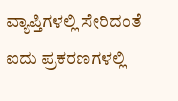ವ್ಯಾಪ್ತಿಗಳಲ್ಲಿ ಸೇರಿದಂತೆ ಐದು ಪ್ರಕರಣಗಳಲ್ಲಿ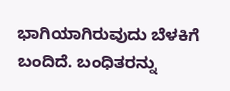ಭಾಗಿಯಾಗಿರುವುದು ಬೆಳಕಿಗೆ ಬಂದಿದೆ. ಬಂಧಿತರನ್ನು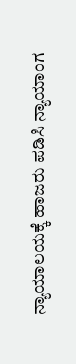ನ್ಯಾಯಾಲಯಕ್ಕೆ ಹಾಜರು ಪಡಿಸಿ ನ್ಯಾಯಾಂಗ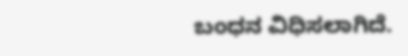ಬಂಧನ ವಿಧಿಸಲಾಗಿದೆ.